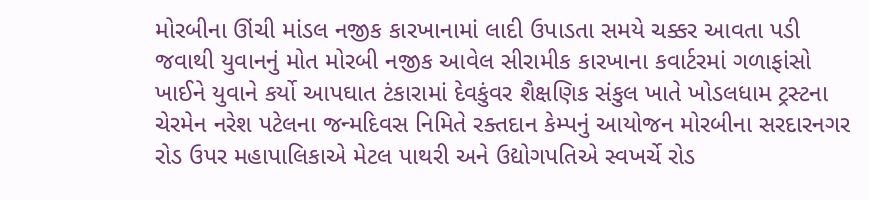મોરબીના ઊંચી માંડલ નજીક કારખાનામાં લાદી ઉપાડતા સમયે ચક્કર આવતા પડી જવાથી યુવાનનું મોત મોરબી નજીક આવેલ સીરામીક કારખાના કવાર્ટરમાં ગળાફાંસો ખાઈને યુવાને કર્યો આપઘાત ટંકારામાં દેવકુંવર શૈક્ષણિક સંકુલ ખાતે ખોડલધામ ટ્રસ્ટના ચેરમેન નરેશ પટેલના જન્મદિવસ નિમિતે રક્તદાન કેમ્પનું આયોજન મોરબીના સરદારનગર રોડ ઉપર મહાપાલિકાએ મેટલ પાથરી અને ઉદ્યોગપતિએ સ્વખર્ચે રોડ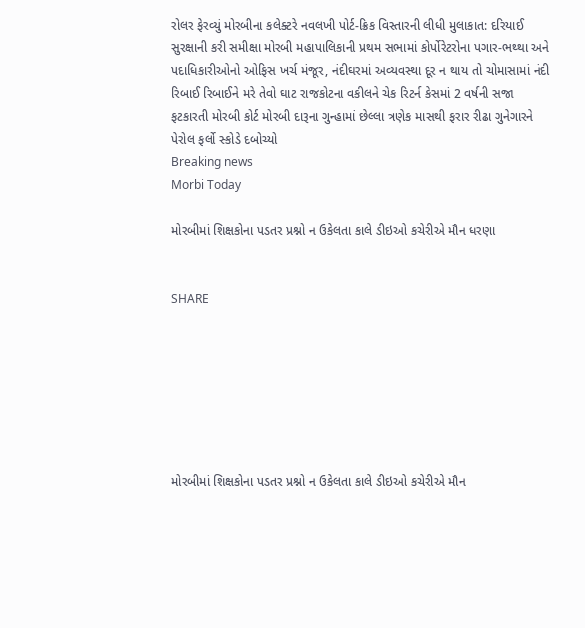રોલર ફેરવ્યું મોરબીના કલેક્ટરે નવલખી પોર્ટ-ક્રિક વિસ્તારની લીધી મુલાકાત: દરિયાઈ સુરક્ષાની કરી સમીક્ષા મોરબી મહાપાલિકાની પ્રથમ સભામાં કોર્પોરેટરોના પગાર-ભથ્થા અને પદાધિકારીઓનો ઓફિસ ખર્ચ મંજૂર, નંદીઘરમાં અવ્યવસ્થા દૂર ન થાય તો ચોમાસામાં નંદી રિબાઈ રિબાઈને મરે તેવો ઘાટ રાજકોટના વકીલને ચેક રિટર્ન કેસમાં 2 વર્ષની સજા ફટકારતી મોરબી કોર્ટ મોરબી દારૂના ગુન્હામાં છેલ્લા ત્રણેક માસથી ફરાર રીઢા ગુનેગારને પેરોલ ફર્લો સ્કોડે દબોચ્યો
Breaking news
Morbi Today

મોરબીમાં શિક્ષકોના પડતર પ્રશ્નો ન ઉકેલતા કાલે ડીઇઓ કચેરીએ મૌન ધરણા


SHARE







મોરબીમાં શિક્ષકોના પડતર પ્રશ્નો ન ઉકેલતા કાલે ડીઇઓ કચેરીએ મૌન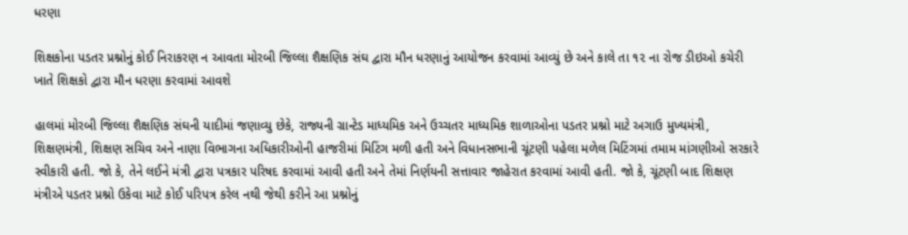ધરણા

શિક્ષકોના પડતર પ્રશ્નોનું કોઈ નિરાકરણ ન આવતા મોરબી જિલ્લા શૈક્ષણિક સંઘ દ્વારા મૌન ધરણાનું આયોજન કરવામાં આવ્યું છે અને કાલે તા ૧૨ ના રોજ ડીઇઓ કચેરી ખાતે શિક્ષકો દ્વારા મૌન ધરણા કરવામાં આવશે

હાલમાં મોરબી જિલ્લા શૈક્ષણિક સંઘની યાદીમાં જણાવ્યુ છેકે, રાજ્યની ગ્રાન્ટેડ માધ્યમિક અને ઉચ્ચતર માધ્યમિક શાળાઓના પડતર પ્રશ્નો માટે અગાઉ મુખ્યમંત્રી, શિક્ષણમંત્રી, શિક્ષણ સચિવ અને નાણા વિભાગના અધિકારીઓની હાજરીમાં મિટિંગ મળી હતી અને વિધાનસભાની ચૂંટણી પહેલા મળેલ મિટિંગમાં તમામ માંગણીઓ સરકારે સ્વીકારી હતી. જો કે, તેને લઈને મંત્રી દ્વારા પત્રકાર પરિષદ કરવામાં આવી હતી અને તેમાં નિર્ણયની સત્તાવાર જાહેરાત કરવામાં આવી હતી. જો કે, ચૂંટણી બાદ શિક્ષણ મંત્રીએ પડતર પ્રશ્નો ઉકેવા માટે કોઈ પરિપત્ર કરેલ નથી જેથી કરીને આ પ્રશ્નોનું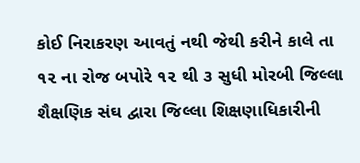કોઈ નિરાકરણ આવતું નથી જેથી કરીને કાલે તા ૧૨ ના રોજ બપોરે ૧૨ થી ૩ સુધી મોરબી જિલ્લા શૈક્ષણિક સંઘ દ્વારા જિલ્લા શિક્ષણાધિકારીની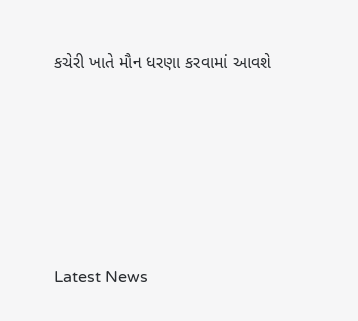કચેરી ખાતે મૌન ધરણા કરવામાં આવશે






Latest News